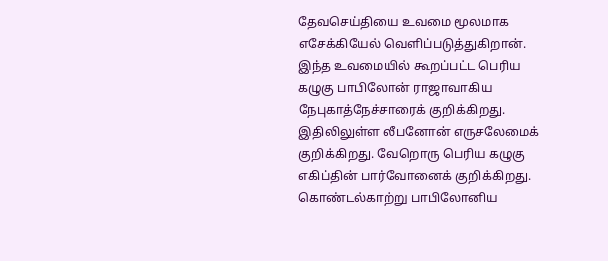தேவசெய்தியை உவமை மூலமாக எசேக்கியேல் வெளிப்படுத்துகிறான். இந்த உவமையில் கூறப்பட்ட பெரிய கழுகு பாபிலோன் ராஜாவாகிய நேபுகாத்நேச்சாரைக் குறிக்கிறது. இதிலிலுள்ள லீபனோன் எருசலேமைக் குறிக்கிறது. வேறொரு பெரிய கழுகு எகிப்தின் பார்வோனைக் குறிக்கிறது. கொண்டல்காற்று பாபிலோனிய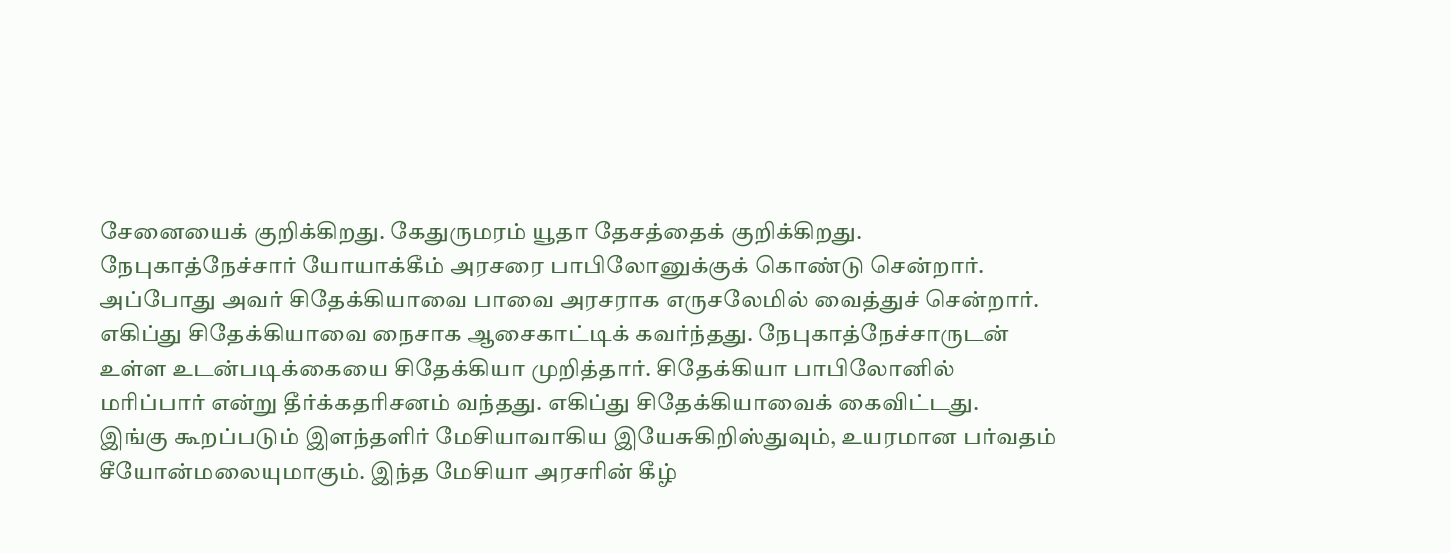சேனையைக் குறிக்கிறது. கேதுருமரம் யூதா தேசத்தைக் குறிக்கிறது.
நேபுகாத்நேச்சார் யோயாக்கீம் அரசரை பாபிலோனுக்குக் கொண்டு சென்றார். அப்போது அவர் சிதேக்கியாவை பாவை அரசராக எருசலேமில் வைத்துச் சென்றார். எகிப்து சிதேக்கியாவை நைசாக ஆசைகாட்டிக் கவர்ந்தது. நேபுகாத்நேச்சாருடன் உள்ள உடன்படிக்கையை சிதேக்கியா முறித்தார். சிதேக்கியா பாபிலோனில் மரிப்பார் என்று தீர்க்கதரிசனம் வந்தது. எகிப்து சிதேக்கியாவைக் கைவிட்டது.
இங்கு கூறப்படும் இளந்தளிர் மேசியாவாகிய இயேசுகிறிஸ்துவும், உயரமான பர்வதம் சீயோன்மலையுமாகும். இந்த மேசியா அரசரின் கீழ்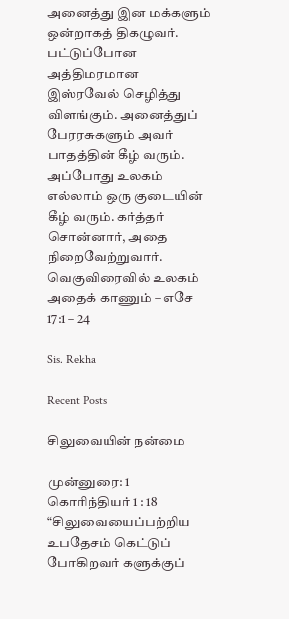அனைத்து இன மக்களும் ஒன்றாகத் திகழுவர். பட்டுப்போன அத்திமரமான இஸ்ரவேல் செழித்து விளங்கும். அனைத்துப் பேரரசுகளும் அவர் பாதத்தின் கீழ் வரும். அப்போது உலகம் எல்லாம் ஒரு குடையின் கீழ் வரும். கர்த்தர் சொன்னார், அதை நிறைவேற்றுவார். வெகுவிரைவில் உலகம் அதைக் காணும் – எசே 17:1 – 24

Sis. Rekha

Recent Posts

சிலுவையின் நன்மை

முன்னுரை: 1 கொரிந்தியர் 1 : 18 “சிலுவையைப்பற்றிய உபதேசம் கெட்டுப் போகிறவர் களுக்குப்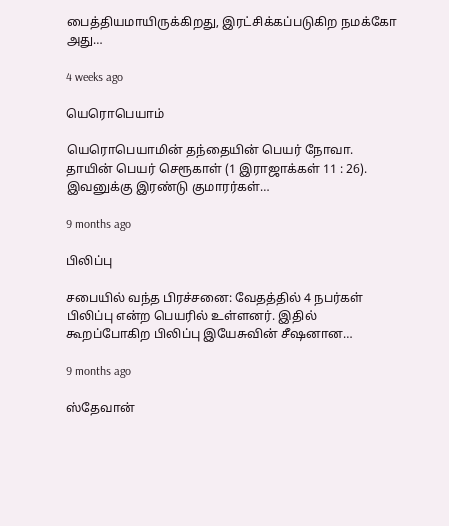பைத்தியமாயிருக்கிறது, இரட்சிக்கப்படுகிற நமக்கோ அது…

4 weeks ago

யெரொபெயாம்

யெரொபெயாமின் தந்தையின் பெயர் நோவா. தாயின் பெயர் செரூகாள் (1 இராஜாக்கள் 11 : 26). இவனுக்கு இரண்டு குமாரர்கள்…

9 months ago

பிலிப்பு

சபையில் வந்த பிரச்சனை: வேதத்தில் 4 நபர்கள் பிலிப்பு என்ற பெயரில் உள்ளனர். இதில் கூறப்போகிற பிலிப்பு இயேசுவின் சீஷனான…

9 months ago

ஸ்தேவான்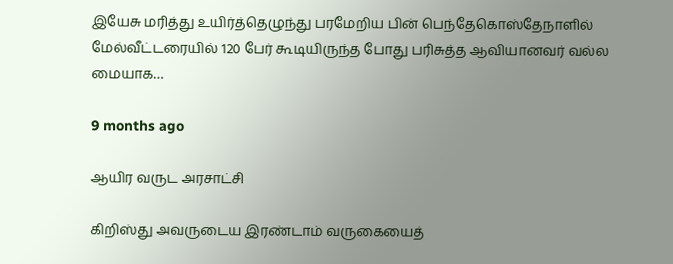இயேசு மரித்து உயிர்த்தெழுந்து பரமேறிய பின் பெந்தேகொஸ்தேநாளில் மேல்வீட்டரையில் 120 பேர் கூடியிருந்த போது பரிசுத்த ஆவியானவர் வல்ல மையாக…

9 months ago

ஆயிர வருட அரசாட்சி

கிறிஸ்து அவருடைய இரண்டாம் வருகையைத்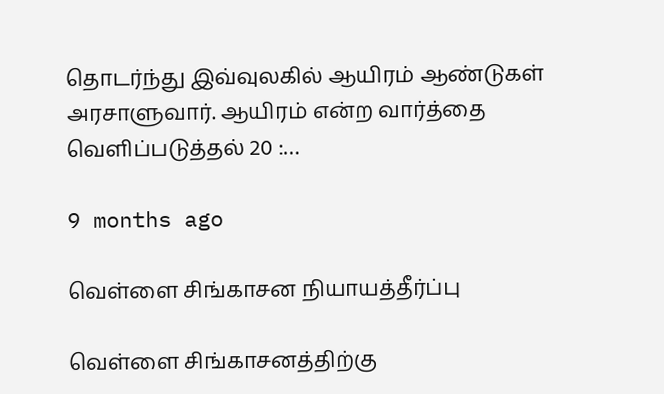தொடர்ந்து இவ்வுலகில் ஆயிரம் ஆண்டுகள் அரசாளுவார். ஆயிரம் என்ற வார்த்தை வெளிப்படுத்தல் 20 :…

9 months ago

வெள்ளை சிங்காசன நியாயத்தீர்ப்பு

வெள்ளை சிங்காசனத்திற்கு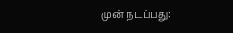முன் நடப்பது: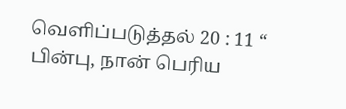வெளிப்படுத்தல் 20 : 11 “ பின்பு, நான் பெரிய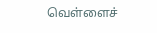வெள்ளைச்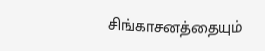சிங்காசனத்தையும்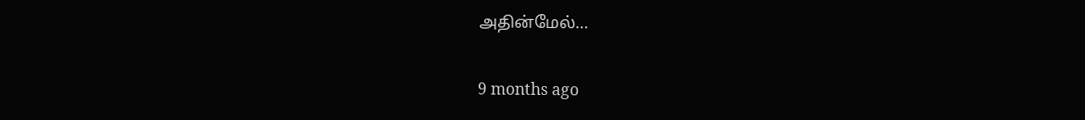அதின்மேல்…

9 months ago